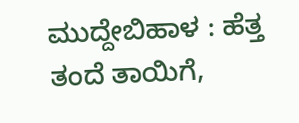ಮುದ್ದೇಬಿಹಾಳ : ಹೆತ್ತ ತಂದೆ ತಾಯಿಗೆ,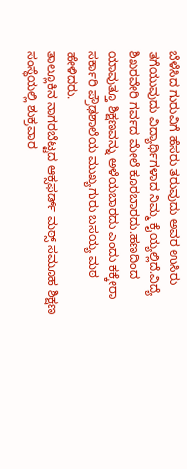ಬೆಳೆಸಿದ ಗುರುವಿಗೆ ಹೆಸರು ತರುವುದು ಅವರ ಉಸಿರು ತಗೆಯುವುದು ವಿದ್ಯಾರ್ಥಿಗಳಾದ ನಿಮ್ಮ ಕೈಯ್ಯಲ್ಲಿದೆ.ವಿದ್ಯೆ ಶಿಖರವೇರಿ ಗರ್ವದ ಮೇಲೆ ಕೂರಬಾರದು.ಹಣದಿಂದ ಯಾವುತ್ತೂ ಶಿಕ್ಷಣವನ್ನು ಅಳೆಯಬಾರದು ಎಂದು ಕಕ್ಕೇರಾ ಸರ್ಕಾರಿ ಪ್ರೌಢಶಾಲೆಯ ಮುಖ್ಯಗುರು ಬಸಯ್ಯ ಮಠ ಹೇಳಿದರು.
ತಾಲ್ಲೂಕಿನ ನಾಗರಬೆಟ್ಟದ ಆಕ್ಸಫರ್ಡ್ ಮಠ್ಸ್ ಸಮೂಹ ಶಿಕ್ಷಣ ಸಂಸ್ಥೆಯಲ್ಲಿ ಶುಕ್ರವಾರ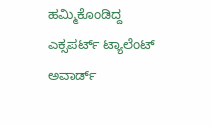ಹಮ್ಮಿಕೊಂಡಿದ್ದ ಎಕ್ಸಪರ್ಟ್ ಟ್ಯಾಲೆಂಟ್ ಅವಾರ್ಡ್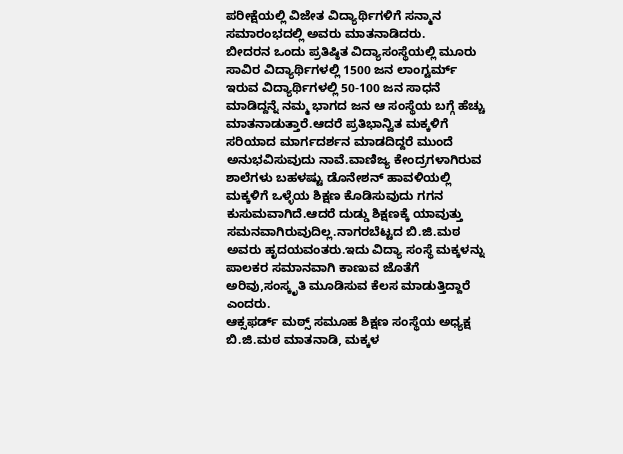ಪರೀಕ್ಷೆಯಲ್ಲಿ ವಿಜೇತ ವಿದ್ಯಾರ್ಥಿಗಳಿಗೆ ಸನ್ಮಾನ ಸಮಾರಂಭದಲ್ಲಿ ಅವರು ಮಾತನಾಡಿದರು.
ಬೀದರನ ಒಂದು ಪ್ರತಿಷ್ಠಿತ ವಿದ್ಯಾಸಂಸ್ಥೆಯಲ್ಲಿ ಮೂರು ಸಾವಿರ ವಿದ್ಯಾರ್ಥಿಗಳಲ್ಲಿ 1500 ಜನ ಲಾಂಗ್ಟರ್ಮ್ ಇರುವ ವಿದ್ಯಾರ್ಥಿಗಳಲ್ಲಿ 50-100 ಜನ ಸಾಧನೆ ಮಾಡಿದ್ದನ್ನೆ ನಮ್ಮ ಭಾಗದ ಜನ ಆ ಸಂಸ್ಥೆಯ ಬಗ್ಗೆ ಹೆಚ್ಚು ಮಾತನಾಡುತ್ತಾರೆ.ಆದರೆ ಪ್ರತಿಭಾನ್ವಿತ ಮಕ್ಕಳಿಗೆ ಸರಿಯಾದ ಮಾರ್ಗದರ್ಶನ ಮಾಡದಿದ್ದರೆ ಮುಂದೆ ಅನುಭವಿಸುವುದು ನಾವೆ.ವಾಣಿಜ್ಯ ಕೇಂದ್ರಗಳಾಗಿರುವ ಶಾಲೆಗಳು ಬಹಳಷ್ಟು ಡೊನೇಶನ್ ಹಾವಳಿಯಲ್ಲಿ ಮಕ್ಕಳಿಗೆ ಒಳ್ಳೆಯ ಶಿಕ್ಷಣ ಕೊಡಿಸುವುದು ಗಗನ ಕುಸುಮವಾಗಿದೆ.ಆದರೆ ದುಡ್ಡು ಶಿಕ್ಷಣಕ್ಕೆ ಯಾವುತ್ತು ಸಮನವಾಗಿರುವುದಿಲ್ಲ.ನಾಗರಬೆಟ್ಟದ ಬಿ.ಜಿ.ಮಠ ಅವರು ಹೃದಯವಂತರು.ಇದು ವಿದ್ಯಾ ಸಂಸ್ಥೆ ಮಕ್ಕಳನ್ನು ಪಾಲಕರ ಸಮಾನವಾಗಿ ಕಾಣುವ ಜೊತೆಗೆ ಅರಿವು,ಸಂಸ್ಕೃತಿ ಮೂಡಿಸುವ ಕೆಲಸ ಮಾಡುತ್ತಿದ್ದಾರೆ ಎಂದರು.
ಆಕ್ಸಫರ್ಡ್ ಮಠ್ಸ್ ಸಮೂಹ ಶಿಕ್ಷಣ ಸಂಸ್ಥೆಯ ಅಧ್ಯಕ್ಷ ಬಿ.ಜಿ.ಮಠ ಮಾತನಾಡಿ, ಮಕ್ಕಳ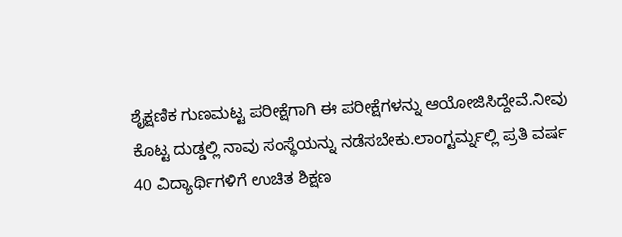ಶೈಕ್ಷಣಿಕ ಗುಣಮಟ್ಟ ಪರೀಕ್ಷೆಗಾಗಿ ಈ ಪರೀಕ್ಷೆಗಳನ್ನು ಆಯೋಜಿಸಿದ್ದೇವೆ.ನೀವು ಕೊಟ್ಟ ದುಡ್ಡಲ್ಲಿ ನಾವು ಸಂಸ್ಥೆಯನ್ನು ನಡೆಸಬೇಕು.ಲಾಂಗ್ಟರ್ಮ್ನಲ್ಲಿ ಪ್ರತಿ ವರ್ಷ 40 ವಿದ್ಯಾರ್ಥಿಗಳಿಗೆ ಉಚಿತ ಶಿಕ್ಷಣ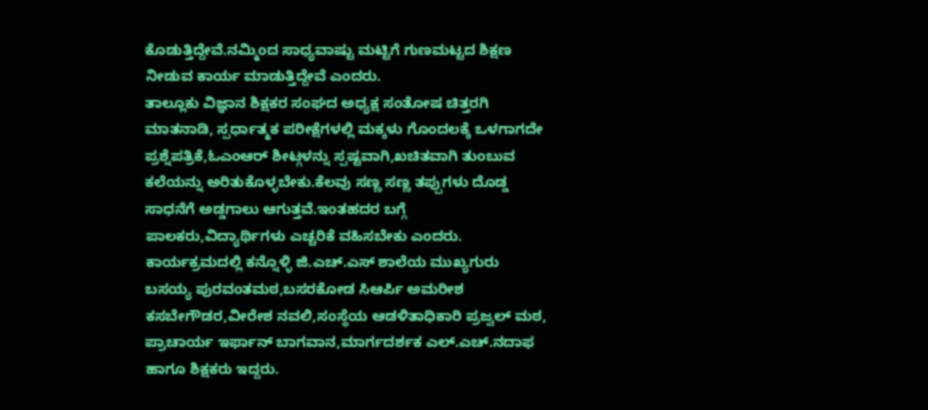ಕೊಡುತ್ತಿದ್ದೇವೆ.ನಮ್ಮಿಂದ ಸಾಧ್ಯವಾಷ್ಟು ಮಟ್ಟಿಗೆ ಗುಣಮಟ್ಟದ ಶಿಕ್ಷಣ ನೀಡುವ ಕಾರ್ಯ ಮಾಡುತ್ತಿದ್ದೇವೆ ಎಂದರು.
ತಾಲ್ಲೂಕು ವಿಜ್ಞಾನ ಶಿಕ್ಷಕರ ಸಂಘದ ಅಧ್ಯಕ್ಷ ಸಂತೋಷ ಚಿತ್ತರಗಿ ಮಾತನಾಡಿ, ಸ್ಪರ್ಧಾತ್ಮಕ ಪರೀಕ್ಷೆಗಳಲ್ಲಿ ಮಕ್ಕಳು ಗೊಂದಲಕ್ಕೆ ಒಳಗಾಗದೇ ಪ್ರಶ್ನೆಪತ್ರಿಕೆ,ಓಎಂಆರ್ ಶೀಟ್ಗಳನ್ನು ಸ್ಪಷ್ಟವಾಗಿ,ಖಚಿತವಾಗಿ ತುಂಬುವ ಕಲೆಯನ್ನು ಅರಿತುಕೊಳ್ಳಬೇಕು.ಕೆಲವು ಸಣ್ಣ ಸಣ್ಣ ತಪ್ಪುಗಳು ದೊಡ್ಡ ಸಾಧನೆಗೆ ಅಡ್ಡಗಾಲು ಆಗುತ್ತವೆ.ಇಂತಹದರ ಬಗ್ಗೆ ಪಾಲಕರು,ವಿದ್ಯಾರ್ಥಿಗಳು ಎಚ್ಚರಿಕೆ ವಹಿಸಬೇಕು ಎಂದರು. ಕಾರ್ಯಕ್ರಮದಲ್ಲಿ ಕನ್ನೊಳ್ಳಿ ಜಿ.ಎಚ್.ಎಸ್ ಶಾಲೆಯ ಮುಖ್ಯಗುರು ಬಸಯ್ಯ ಪುರವಂತಮಠ,ಬಸರಕೋಡ ಸಿಆರ್ಪಿ ಅಮರೀಶ ಕಸಬೇಗೌಡರ,ವೀರೇಶ ನವಲಿ,ಸಂಸ್ಥೆಯ ಆಡಳಿತಾಧಿಕಾರಿ ಪ್ರಜ್ವಲ್ ಮಠ, ಪ್ರಾಚಾರ್ಯ ಇರ್ಫಾನ್ ಬಾಗವಾನ,ಮಾರ್ಗದರ್ಶಕ ಎಲ್.ಎಚ್.ನದಾಫ ಹಾಗೂ ಶಿಕ್ಷಕರು ಇದ್ದರು.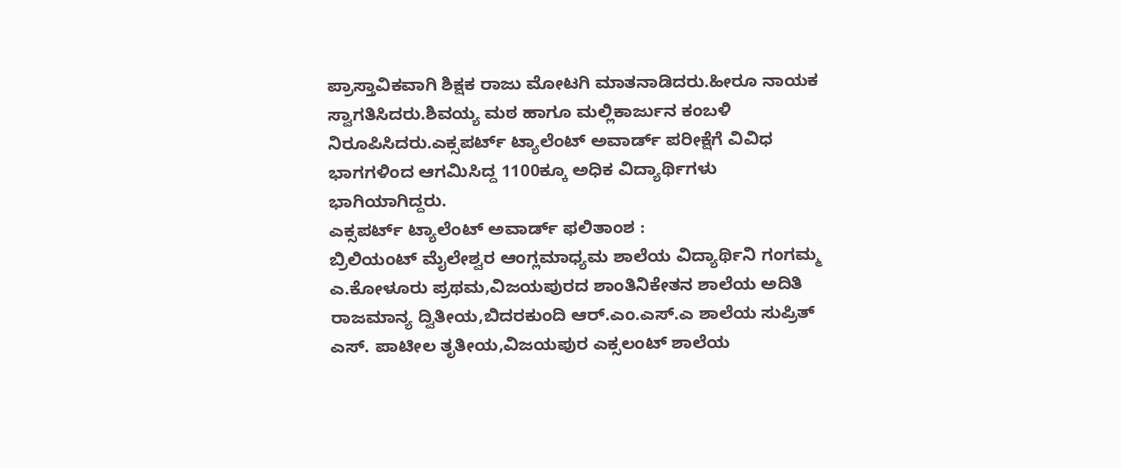ಪ್ರಾಸ್ತಾವಿಕವಾಗಿ ಶಿಕ್ಷಕ ರಾಜು ಮೋಟಗಿ ಮಾತನಾಡಿದರು.ಹೀರೂ ನಾಯಕ ಸ್ವಾಗತಿಸಿದರು.ಶಿವಯ್ಯ ಮಠ ಹಾಗೂ ಮಲ್ಲಿಕಾರ್ಜುನ ಕಂಬಳಿ ನಿರೂಪಿಸಿದರು.ಎಕ್ಸಪರ್ಟ್ ಟ್ಯಾಲೆಂಟ್ ಅವಾರ್ಡ್ ಪರೀಕ್ಷೆಗೆ ವಿವಿಧ ಭಾಗಗಳಿಂದ ಆಗಮಿಸಿದ್ದ 1100ಕ್ಕೂ ಅಧಿಕ ವಿದ್ಯಾರ್ಥಿಗಳು ಭಾಗಿಯಾಗಿದ್ದರು.
ಎಕ್ಸಪರ್ಟ್ ಟ್ಯಾಲೆಂಟ್ ಅವಾರ್ಡ್ ಫಲಿತಾಂಶ :
ಬ್ರಿಲಿಯಂಟ್ ಮೈಲೇಶ್ವರ ಆಂಗ್ಲಮಾಧ್ಯಮ ಶಾಲೆಯ ವಿದ್ಯಾರ್ಥಿನಿ ಗಂಗಮ್ಮ ಎ.ಕೋಳೂರು ಪ್ರಥಮ,ವಿಜಯಪುರದ ಶಾಂತಿನಿಕೇತನ ಶಾಲೆಯ ಅದಿತಿ ರಾಜಮಾನ್ಯ ದ್ವಿತೀಯ,ಬಿದರಕುಂದಿ ಆರ್.ಎಂ.ಎಸ್.ಎ ಶಾಲೆಯ ಸುಪ್ರಿತ್ ಎಸ್. ಪಾಟೀಲ ತೃತೀಯ,ವಿಜಯಪುರ ಎಕ್ಸಲಂಟ್ ಶಾಲೆಯ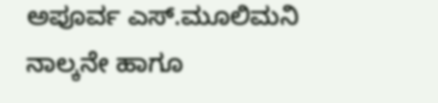ಅಪೂರ್ವ ಎಸ್.ಮೂಲಿಮನಿ ನಾಲ್ಕನೇ ಹಾಗೂ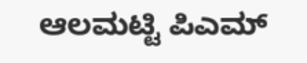ಆಲಮಟ್ಟಿ ಪಿಎಮ್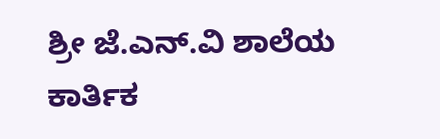ಶ್ರೀ ಜೆ.ಎನ್.ವಿ ಶಾಲೆಯ ಕಾರ್ತಿಕ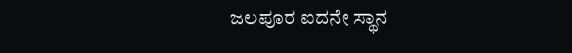ಜಲಪೂರ ಐದನೇ ಸ್ಥಾನ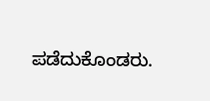ಪಡೆದುಕೊಂಡರು.